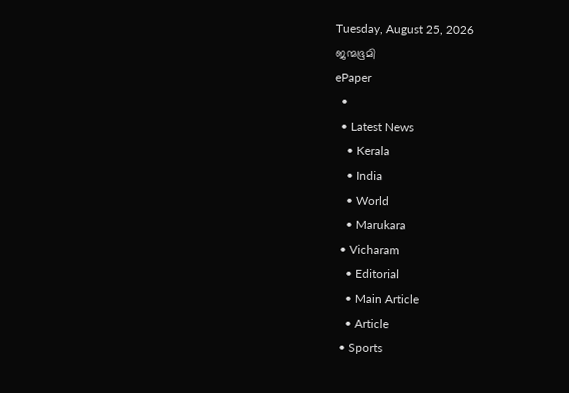Tuesday, August 25, 2026
ജന്മഭൂമി
ePaper
  •
  • Latest News
    • Kerala
    • India
    • World
    • Marukara
  • Vicharam
    • Editorial
    • Main Article
    • Article
  • Sports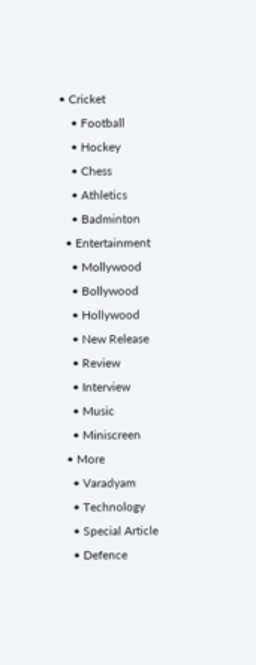• Cricket
    • Football
    • Hockey
    • Chess
    • Athletics
    • Badminton
  • Entertainment
    • Mollywood
    • Bollywood
    • Hollywood
    • New Release
    • Review
    • Interview
    • Music
    • Miniscreen
  • More
    • Varadyam
    • Technology
    • Special Article
    • Defence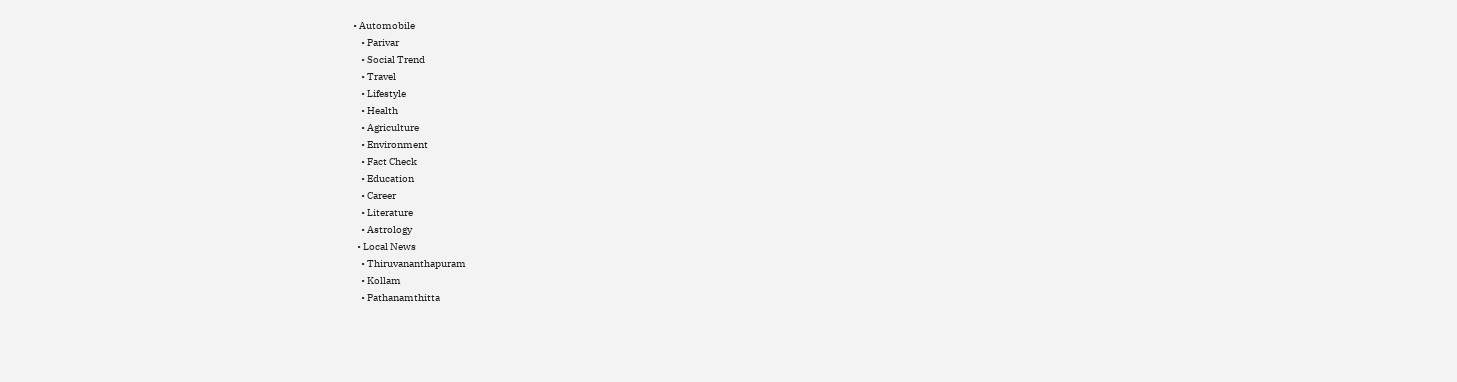• Automobile
    • Parivar
    • Social Trend
    • Travel
    • Lifestyle
    • Health
    • Agriculture
    • Environment
    • Fact Check
    • Education
    • Career
    • Literature
    • Astrology
  • Local News
    • Thiruvananthapuram
    • Kollam
    • Pathanamthitta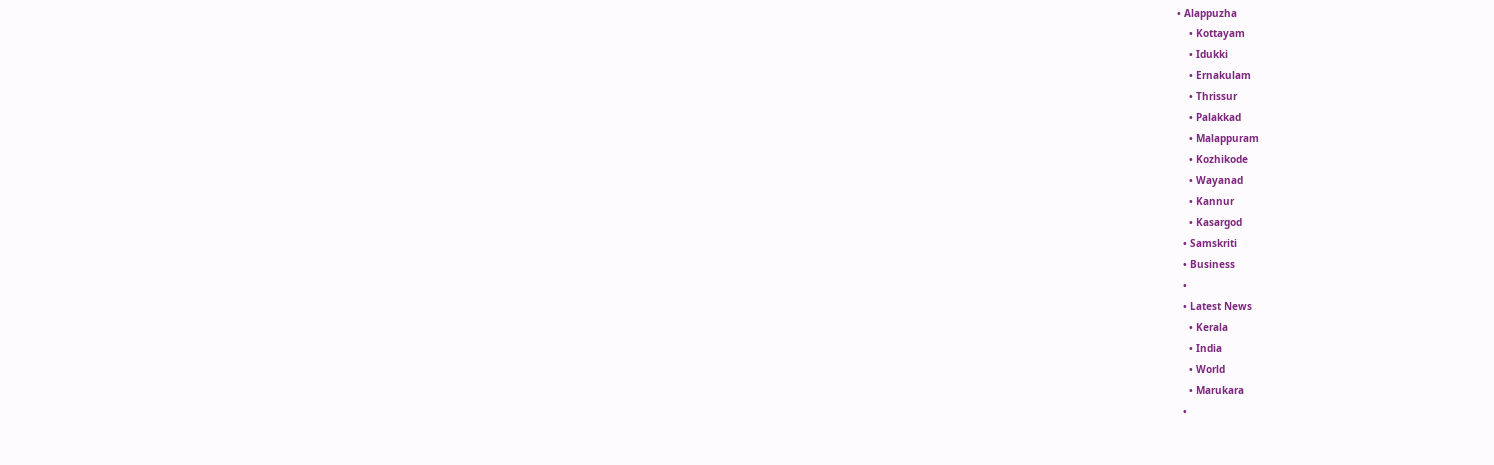• Alappuzha
    • Kottayam
    • Idukki
    • Ernakulam
    • Thrissur
    • Palakkad
    • Malappuram
    • Kozhikode
    • Wayanad
    • Kannur
    • Kasargod
  • Samskriti
  • Business
  •
  • Latest News
    • Kerala
    • India
    • World
    • Marukara
  •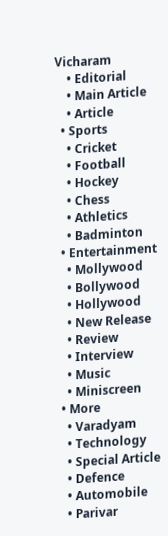Vicharam
    • Editorial
    • Main Article
    • Article
  • Sports
    • Cricket
    • Football
    • Hockey
    • Chess
    • Athletics
    • Badminton
  • Entertainment
    • Mollywood
    • Bollywood
    • Hollywood
    • New Release
    • Review
    • Interview
    • Music
    • Miniscreen
  • More
    • Varadyam
    • Technology
    • Special Article
    • Defence
    • Automobile
    • Parivar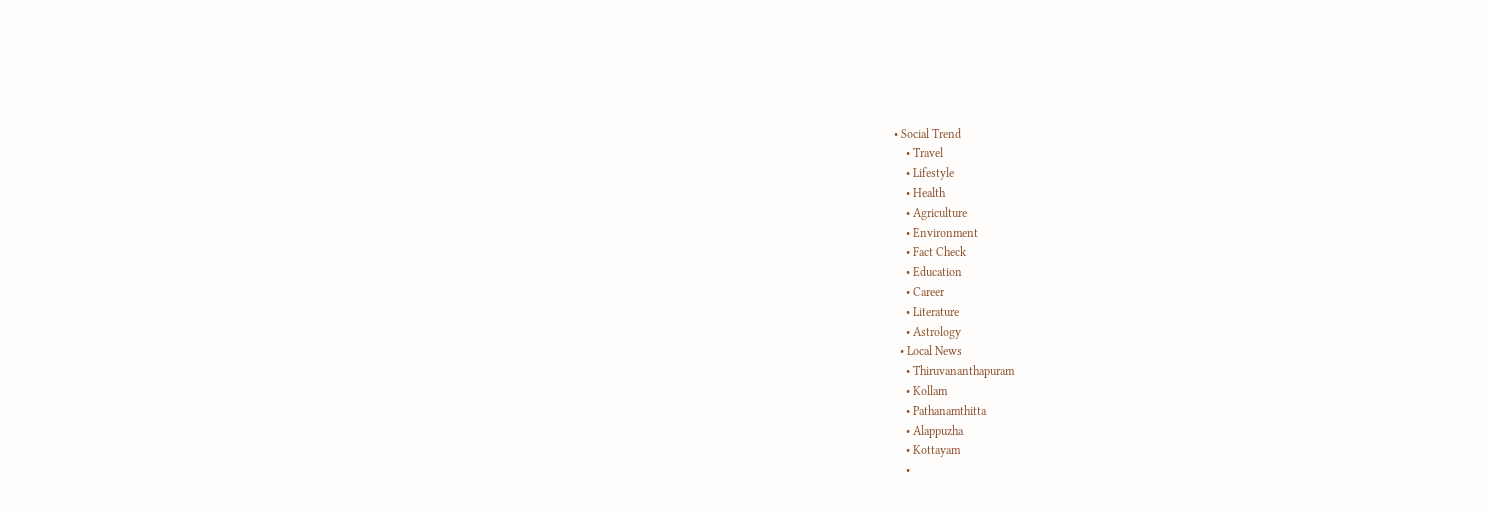• Social Trend
    • Travel
    • Lifestyle
    • Health
    • Agriculture
    • Environment
    • Fact Check
    • Education
    • Career
    • Literature
    • Astrology
  • Local News
    • Thiruvananthapuram
    • Kollam
    • Pathanamthitta
    • Alappuzha
    • Kottayam
    •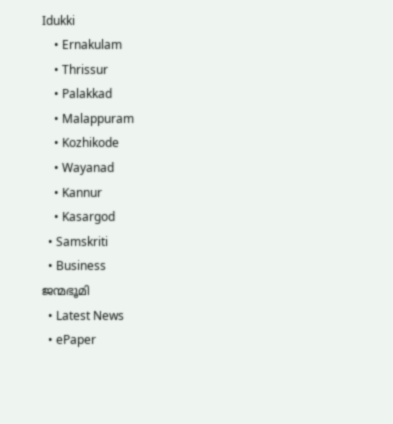Idukki
    • Ernakulam
    • Thrissur
    • Palakkad
    • Malappuram
    • Kozhikode
    • Wayanad
    • Kannur
    • Kasargod
  • Samskriti
  • Business
ജന്മഭൂമി
  • Latest News
  • ePaper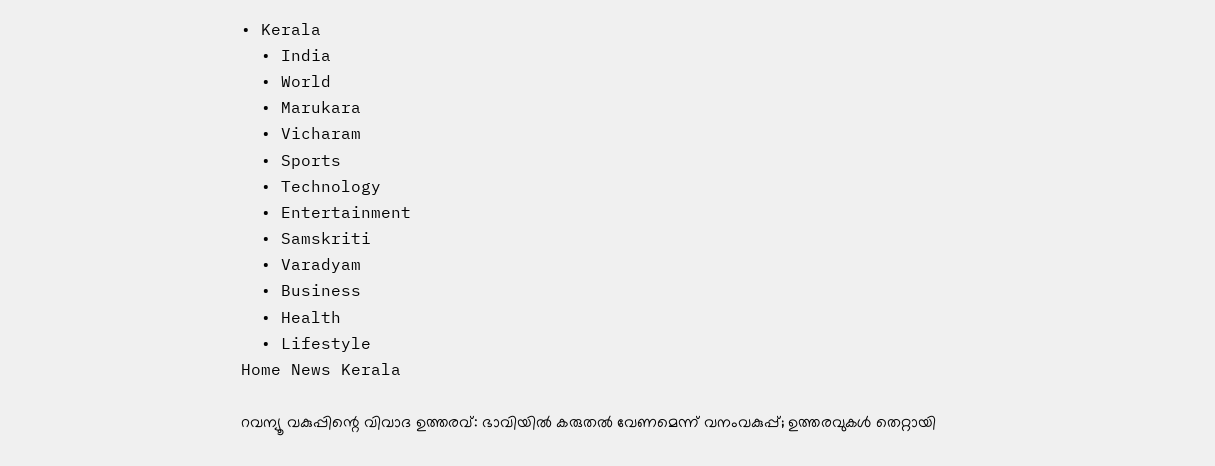• Kerala
  • India
  • World
  • Marukara
  • Vicharam
  • Sports
  • Technology
  • Entertainment
  • Samskriti
  • Varadyam
  • Business
  • Health
  • Lifestyle
Home News Kerala

റവന്യൂ വകുപ്പിന്റെ വിവാദ ഉത്തരവ്: ഭാവിയില്‍ കരുതല്‍ വേണമെന്ന് വനംവകുപ്പ്; ഉത്തരവുകള്‍ തെറ്റായി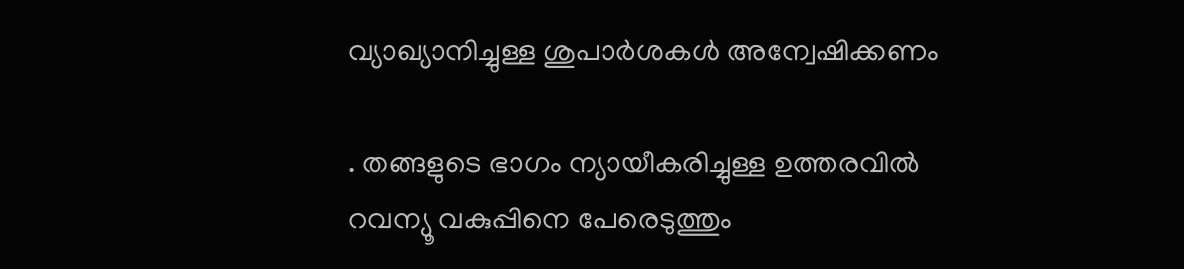വ്യാഖ്യാനിച്ചുള്ള ശുപാര്‍ശകള്‍ അന്വേഷിക്കണം

. തങ്ങളുടെ ഭാഗം ന്യായീകരിച്ചുള്ള ഉത്തരവില്‍ റവന്യൂ വകുപ്പിനെ പേരെടുത്തും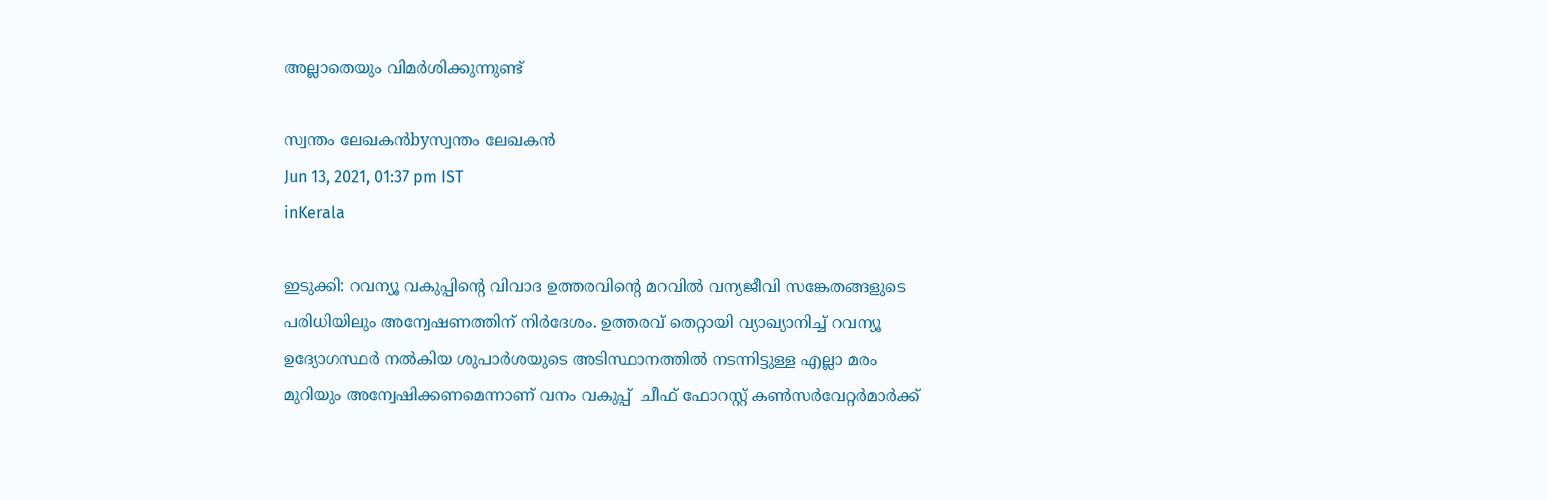അല്ലാതെയും വിമര്‍ശിക്കുന്നുണ്ട്

സ്വന്തം ലേഖകന്‍byസ്വന്തം ലേഖകന്‍
Jun 13, 2021, 01:37 pm IST
inKerala

ഇടുക്കി: റവന്യൂ വകുപ്പിന്റെ വിവാദ ഉത്തരവിന്റെ മറവില്‍ വന്യജീവി സങ്കേതങ്ങളുടെ പരിധിയിലും അന്വേഷണത്തിന് നിര്‍ദേശം. ഉത്തരവ് തെറ്റായി വ്യാഖ്യാനിച്ച് റവന്യൂ ഉദ്യോഗസ്ഥര്‍ നല്‍കിയ ശുപാര്‍ശയുടെ അടിസ്ഥാനത്തില്‍ നടന്നിട്ടുള്ള എല്ലാ മരം മുറിയും അന്വേഷിക്കണമെന്നാണ് വനം വകുപ്പ്  ചീഫ് ഫോറസ്റ്റ് കണ്‍സര്‍വേറ്റര്‍മാര്‍ക്ക്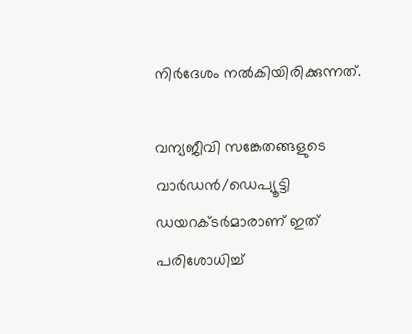നിര്‍ദേശം നല്‍കിയിരിക്കുന്നത്.

വന്യജീവി സങ്കേതങ്ങളുടെ വാര്‍ഡന്‍/ഡെപ്യൂട്ടി ഡയറക്ടര്‍മാരാണ് ഇത് പരിശോധിച്ച്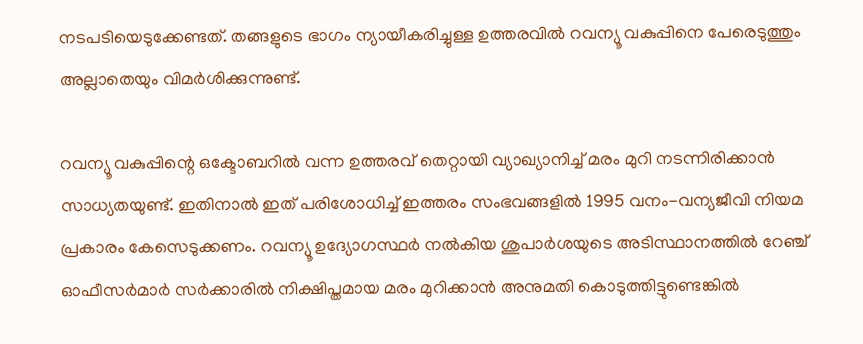നടപടിയെടുക്കേണ്ടത്. തങ്ങളുടെ ഭാഗം ന്യായീകരിച്ചുള്ള ഉത്തരവില്‍ റവന്യൂ വകുപ്പിനെ പേരെടുത്തും അല്ലാതെയും വിമര്‍ശിക്കുന്നുണ്ട്.

റവന്യൂ വകുപ്പിന്റെ ഒക്ടോബറില്‍ വന്ന ഉത്തരവ് തെറ്റായി വ്യാഖ്യാനിച്ച് മരം മുറി നടന്നിരിക്കാന്‍ സാധ്യതയുണ്ട്. ഇതിനാല്‍ ഇത് പരിശോധിച്ച് ഇത്തരം സംഭവങ്ങളില്‍ 1995 വനം-വന്യജീവി നിയമ പ്രകാരം കേസെടുക്കണം. റവന്യൂ ഉദ്യോഗസ്ഥര്‍ നല്‍കിയ ശുപാര്‍ശയുടെ അടിസ്ഥാനത്തില്‍ റേഞ്ച് ഓഫീസര്‍മാര്‍ സര്‍ക്കാരില്‍ നിക്ഷിപ്തമായ മരം മുറിക്കാന്‍ അനുമതി കൊടുത്തിട്ടുണ്ടെങ്കില്‍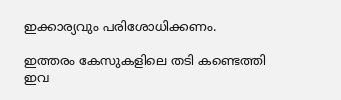ഇക്കാര്യവും പരിശോധിക്കണം.

ഇത്തരം കേസുകളിലെ തടി കണ്ടെത്തി ഇവ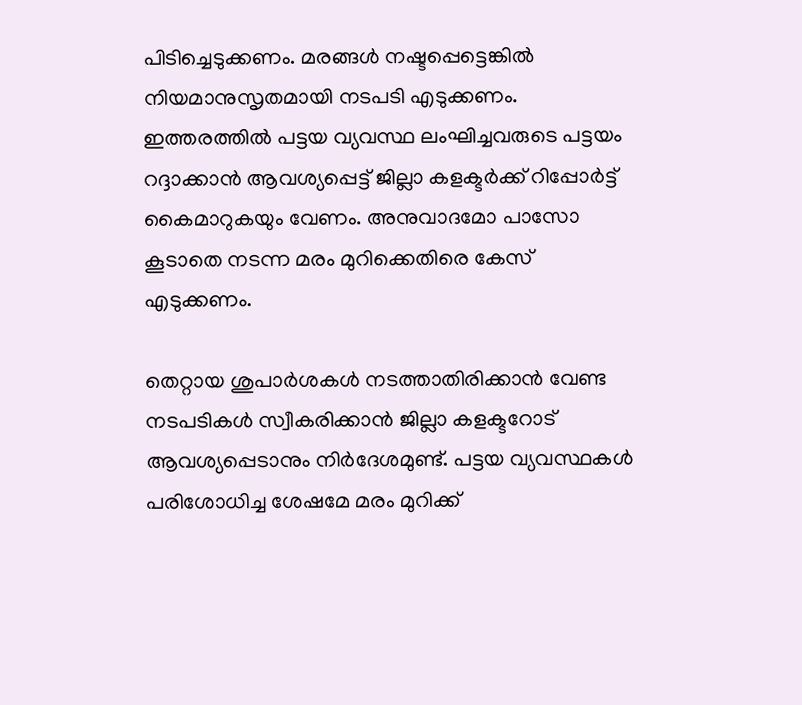പിടിച്ചെടുക്കണം. മരങ്ങള്‍ നഷ്ടപ്പെട്ടെങ്കില്‍ നിയമാനുസൃതമായി നടപടി എടുക്കണം. ഇത്തരത്തില്‍ പട്ടയ വ്യവസ്ഥ ലംഘിച്ചവരുടെ പട്ടയം റദ്ദാക്കാന്‍ ആവശ്യപ്പെട്ട് ജില്ലാ കളക്ടര്‍ക്ക് റിപ്പോര്‍ട്ട് കൈമാറുകയും വേണം. അനുവാദമോ പാസോ കൂടാതെ നടന്ന മരം മുറിക്കെതിരെ കേസ് എടുക്കണം.

തെറ്റായ ശുപാര്‍ശകള്‍ നടത്താതിരിക്കാന്‍ വേണ്ട നടപടികള്‍ സ്വീകരിക്കാന്‍ ജില്ലാ കളക്ടറോട് ആവശ്യപ്പെടാനും നിര്‍ദേശമുണ്ട്. പട്ടയ വ്യവസ്ഥകള്‍ പരിശോധിച്ച ശേഷമേ മരം മുറിക്ക്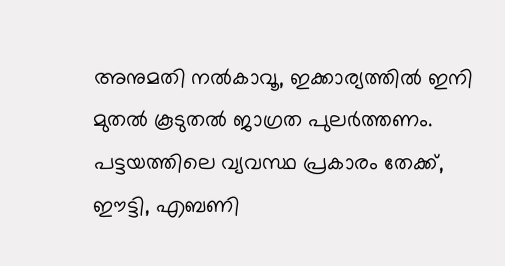അനുമതി നല്‍കാവൂ, ഇക്കാര്യത്തില്‍ ഇനി മുതല്‍ കൂടുതല്‍ ജാഗ്രത പുലര്‍ത്തണം. പട്ടയത്തിലെ വ്യവസ്ഥ പ്രകാരം തേക്ക്, ഈട്ടി, എബണി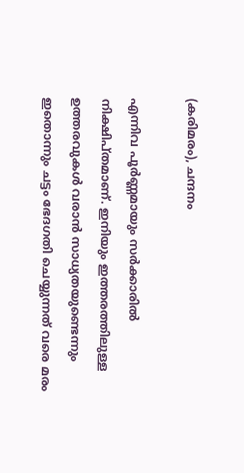(കരിമരം), ചന്ദനം

എന്നിവ പൂര്‍ണ്ണമായും സര്‍ക്കാരില്‍ നിക്ഷിപ്തമാണ്. ഇനിയും ഇത്തരത്തിലുള്ള ഉത്തരവുകള്‍ വരാന്‍ സാധ്യതയുണ്ടെന്നും ഇതൊന്നും ചട്ടം ഭേദഗതി ചെയ്യുന്നത് വരെ മരം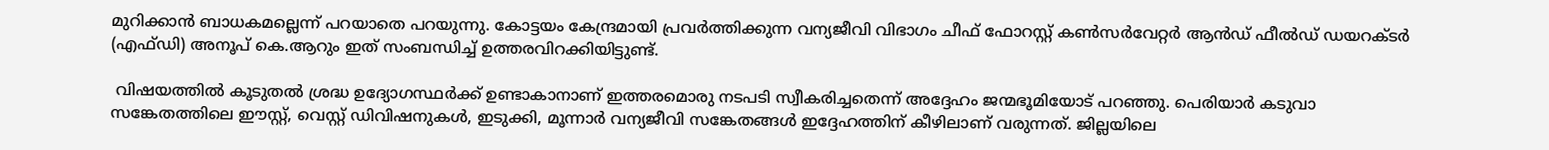മുറിക്കാന്‍ ബാധകമല്ലെന്ന് പറയാതെ പറയുന്നു. കോട്ടയം കേന്ദ്രമായി പ്രവര്‍ത്തിക്കുന്ന വന്യജീവി വിഭാഗം ചീഫ് ഫോറസ്റ്റ് കണ്‍സര്‍വേറ്റര്‍ ആന്‍ഡ് ഫീല്‍ഡ് ഡയറക്ടര്‍ (എഫ്ഡി) അനൂപ് കെ.ആറും ഇത് സംബന്ധിച്ച് ഉത്തരവിറക്കിയിട്ടുണ്ട്.

 വിഷയത്തില്‍ കൂടുതല്‍ ശ്രദ്ധ ഉദ്യോഗസ്ഥര്‍ക്ക് ഉണ്ടാകാനാണ് ഇത്തരമൊരു നടപടി സ്വീകരിച്ചതെന്ന് അദ്ദേഹം ജന്മഭൂമിയോട് പറഞ്ഞു. പെരിയാര്‍ കടുവാ സങ്കേതത്തിലെ ഈസ്റ്റ്, വെസ്റ്റ് ഡിവിഷനുകള്‍, ഇടുക്കി, മൂന്നാര്‍ വന്യജീവി സങ്കേതങ്ങള്‍ ഇദ്ദേഹത്തിന് കീഴിലാണ് വരുന്നത്. ജില്ലയിലെ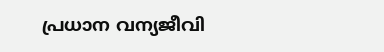പ്രധാന വന്യജീവി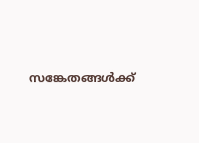സങ്കേതങ്ങള്‍ക്ക്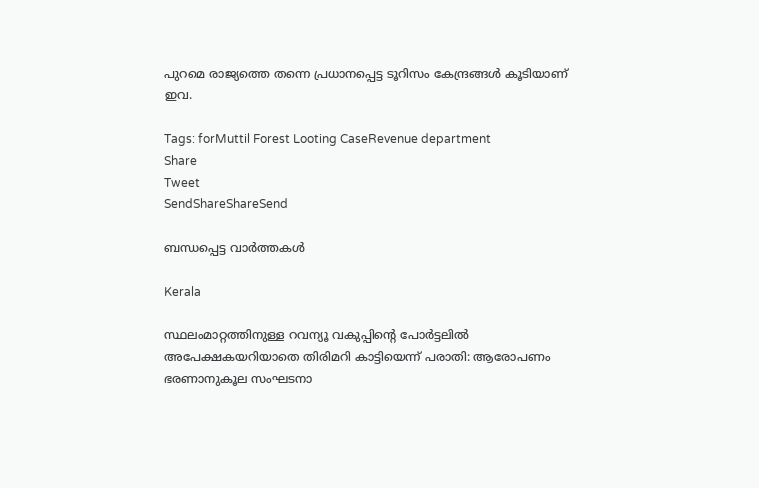പുറമെ രാജ്യത്തെ തന്നെ പ്രധാനപ്പെട്ട ടൂറിസം കേന്ദ്രങ്ങള്‍ കൂടിയാണ് ഇവ.

Tags: forMuttil Forest Looting CaseRevenue department
Share
Tweet
SendShareShareSend

ബന്ധപ്പെട്ട വാര്‍ത്തകള്‍

Kerala

സ്ഥലംമാറ്റത്തിനുള്ള റവന്യൂ വകുപ്പിന്റെ പോര്‍ട്ടലില്‍ അപേക്ഷകയറിയാതെ തിരിമറി കാട്ടിയെന്ന് പരാതി: ആരോപണം ഭരണാനുകൂല സംഘടനാ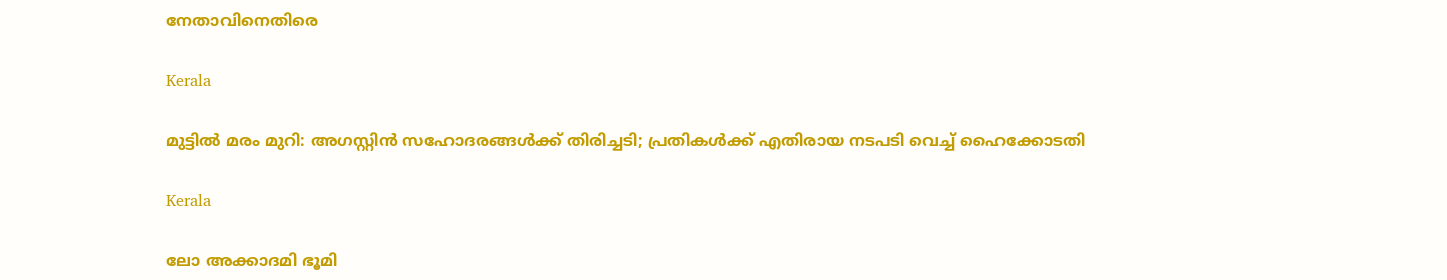നേതാവിനെതിരെ

Kerala

മുട്ടില്‍ മരം മുറി: അഗസ്റ്റിൻ സഹോദരങ്ങൾക്ക് തിരിച്ചടി; പ്രതികള്‍ക്ക് എതിരായ നടപടി വെച്ച് ഹൈക്കോടതി

Kerala

ലോ അക്കാദമി ഭൂമി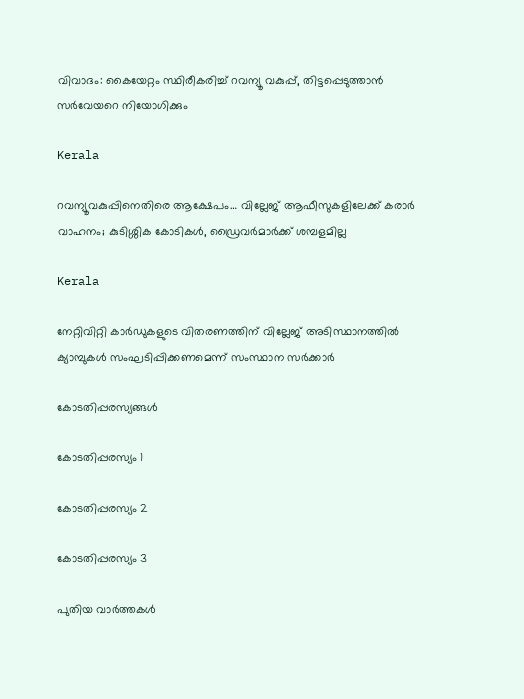വിവാദം: കൈയേറ്റം സ്ഥിരീകരിച്ച് റവന്യൂ വകുപ്പ്, തിട്ടപ്പെടുത്താന്‍ സര്‍വേയറെ നിയോഗിക്കും

Kerala

റവന്യൂവകുപ്പിനെതിരെ ആക്ഷേപം… വില്ലേജ് ആഫീസുകളിലേക്ക് കരാര്‍ വാഹനം; കുടിശ്ശിക കോടികള്‍, ഡ്രൈവര്‍മാര്‍ക്ക് ശമ്പളമില്ല

Kerala

നേറ്റിവിറ്റി കാര്‍ഡുകളുടെ വിതരണത്തിന് വില്ലേജ് അടിസ്ഥാനത്തില്‍ ക്യാമ്പുകള്‍ സംഘടിപ്പിക്കണമെന്ന് സംസ്ഥാന സര്‍ക്കാര്‍

കോടതിപ്പരസ്യങ്ങള്‍

കോടതിപ്പരസ്യം 1

കോടതിപ്പരസ്യം 2

കോടതിപ്പരസ്യം 3

പുതിയ വാര്‍ത്തകള്‍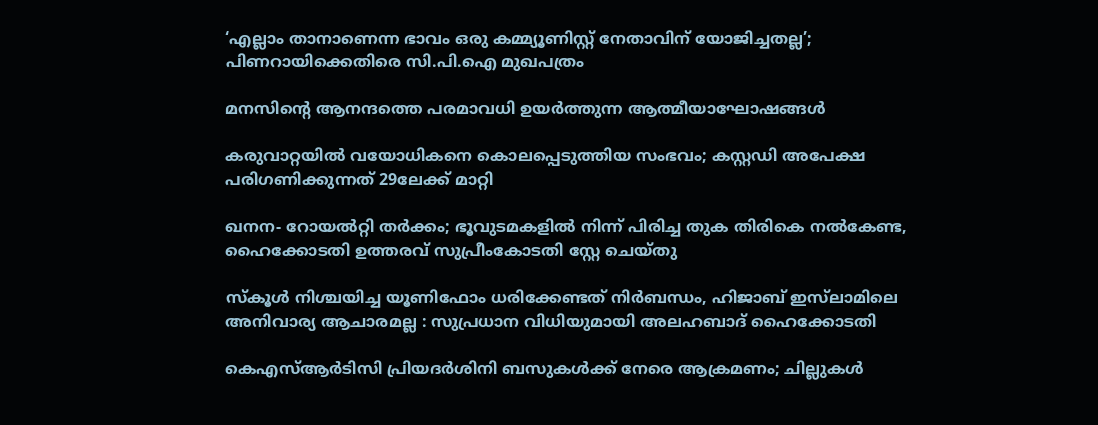‘എല്ലാം താനാണെന്ന ഭാവം ഒരു കമ്മ്യൂണിസ്റ്റ് നേതാവിന് യോജിച്ചതല്ല’; പിണറായിക്കെതിരെ സി.പി.ഐ മുഖപത്രം

മനസിന്റെ ആനന്ദത്തെ പരമാവധി ഉയര്‍ത്തുന്ന ആത്മീയാഘോഷങ്ങള്‍

കരുവാറ്റയില്‍ വയോധികനെ കൊലപ്പെടുത്തിയ സംഭവം; കസ്റ്റഡി അപേക്ഷ പരിഗണിക്കുന്നത് 29ലേക്ക് മാറ്റി

ഖനന- റോയല്‍റ്റി തര്‍ക്കം; ഭൂവുടമകളില്‍ നിന്ന് പിരിച്ച തുക തിരികെ നല്‍കേണ്ട, ഹൈക്കോടതി ഉത്തരവ് സുപ്രീംകോടതി സ്റ്റേ ചെയ്തു

സ്കൂൾ നിശ്ചയിച്ച യൂണിഫോം ധരിക്കേണ്ടത് നിർബന്ധം, ഹിജാബ് ഇസ്‌ലാമിലെ അനിവാര്യ ആചാരമല്ല : സുപ്രധാന വിധിയുമായി അലഹബാദ് ഹൈക്കോടതി

കെഎസ്ആർടിസി പ്രിയദർശിനി ബസുകൾക്ക് നേരെ ആക്രമണം; ചില്ലുകൾ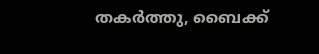തകർത്തു, ബൈക്ക്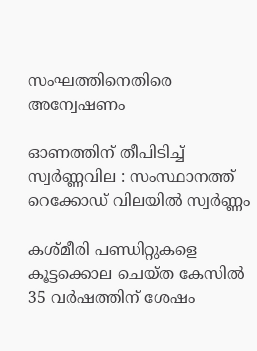സംഘത്തിനെതിരെ അന്വേഷണം

ഓണത്തിന് തീപിടിച്ച് സ്വർണ്ണവില : സംസ്ഥാനത്ത് റെക്കോഡ് വിലയിൽ സ്വർണ്ണം

കശ്മീരി പണ്ഡിറ്റുകളെ കൂട്ടക്കൊല ചെയ്ത കേസില്‍ 35 വര്‍ഷത്തിന് ശേഷം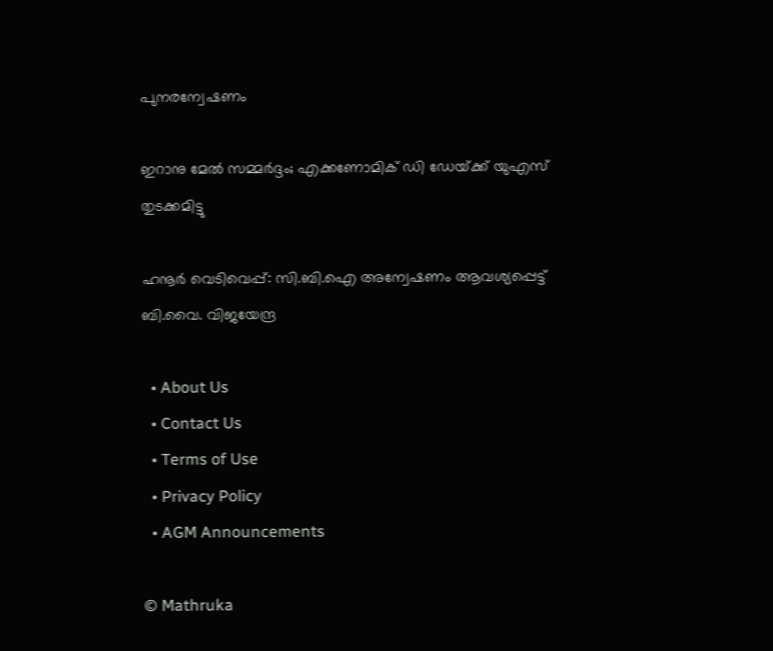പുനരന്വേഷണം

ഇറാനു മേല്‍ സമ്മര്‍ദ്ദം; എക്കണോമിക് ഡി ഡേയ്‌ക്ക് യുഎസ് തുടക്കമിട്ടു

ഹനൂർ വെടിവെപ്പ്: സി.ബി.ഐ അന്വേഷണം ആവശ്യപ്പെട്ട് ബി.വൈ. വിജയേന്ദ്ര

  • About Us
  • Contact Us
  • Terms of Use
  • Privacy Policy
  • AGM Announcements

© Mathruka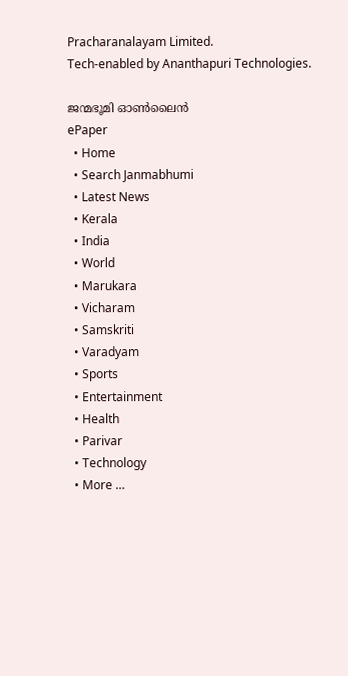Pracharanalayam Limited.
Tech-enabled by Ananthapuri Technologies.

ജന്മഭൂമി ഓണ്‍ലൈന്‍
ePaper
  • Home
  • Search Janmabhumi
  • Latest News
  • Kerala
  • India
  • World
  • Marukara
  • Vicharam
  • Samskriti
  • Varadyam
  • Sports
  • Entertainment
  • Health
  • Parivar
  • Technology
  • More …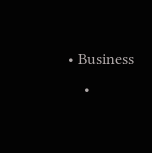• Business
    •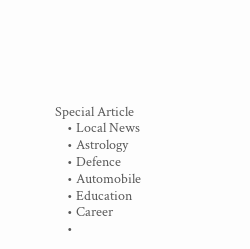Special Article
    • Local News
    • Astrology
    • Defence
    • Automobile
    • Education
    • Career
    •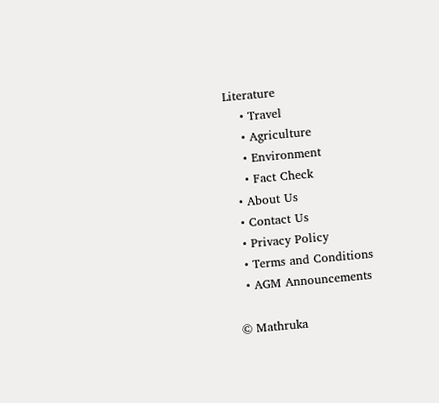Literature
    • Travel
    • Agriculture
    • Environment
    • Fact Check
  • About Us
  • Contact Us
  • Privacy Policy
  • Terms and Conditions
  • AGM Announcements

© Mathruka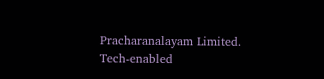Pracharanalayam Limited.
Tech-enabled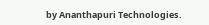by Ananthapuri Technologies.